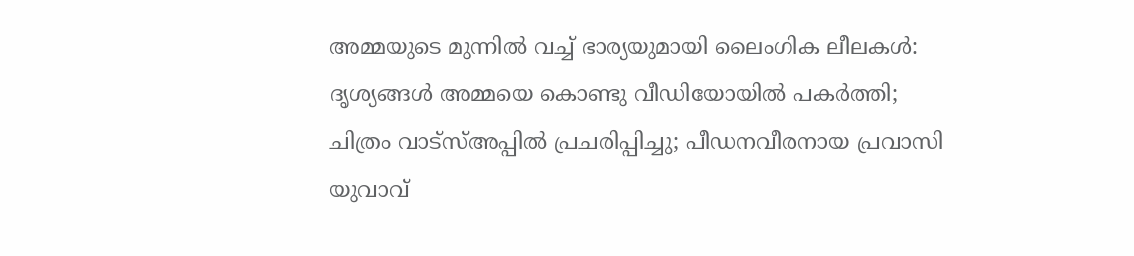അമ്മയുടെ മുന്നിൽ വച്ച് ഭാര്യയുമായി ലൈംഗിക ലീലകൾ: ദൃശ്യങ്ങൾ അമ്മയെ കൊണ്ടു വീഡിയോയിൽ പകർത്തി; ചിത്രം വാട്‌സ്അപ്പിൽ പ്രചരിപ്പിച്ചു; പീഡനവീരനായ പ്രവാസി യുവാവ്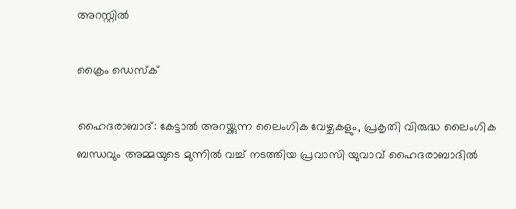അറസ്റ്റിൽ

ക്രൈം ഡെസ്‌ക്

ഹൈദരാബാദ്: കേട്ടാൽ അറയ്ക്കുന്ന ലൈംഗിക വേഴ്ചകളും, പ്രകൃതി വിരുദ്ധ ലൈംഗിക ബന്ധവും അമ്മയുടെ മുന്നിൽ വച്ച് നടത്തിയ പ്രവാസി യുവാവ് ഹൈദരാബാദിൽ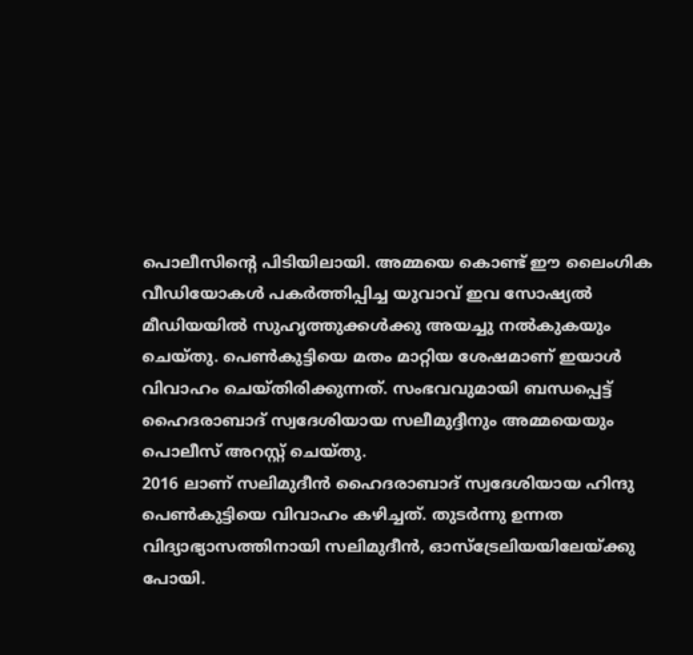പൊലീസിന്റെ പിടിയിലായി. അമ്മയെ കൊണ്ട് ഈ ലൈംഗിക വീഡിയോകൾ പകർത്തിപ്പിച്ച യുവാവ് ഇവ സോഷ്യൽ മീഡിയയിൽ സുഹൃത്തുക്കൾക്കു അയച്ചു നൽകുകയും ചെയ്തു. പെൺകുട്ടിയെ മതം മാറ്റിയ ശേഷമാണ് ഇയാൾ വിവാഹം ചെയ്തിരിക്കുന്നത്. സംഭവവുമായി ബന്ധപ്പെട്ട് ഹൈദരാബാദ് സ്വദേശിയായ സലീമുദ്ദീനും അമ്മയെയും പൊലീസ് അറസ്റ്റ് ചെയ്തു.
2016 ലാണ് സലിമുദീൻ ഹൈദരാബാദ് സ്വദേശിയായ ഹിന്ദു പെൺകുട്ടിയെ വിവാഹം കഴിച്ചത്. തുടർന്നു ഉന്നത വിദ്യാഭ്യാസത്തിനായി സലിമുദീൻ, ഓസ്‌ട്രേലിയയിലേയ്ക്കു പോയി.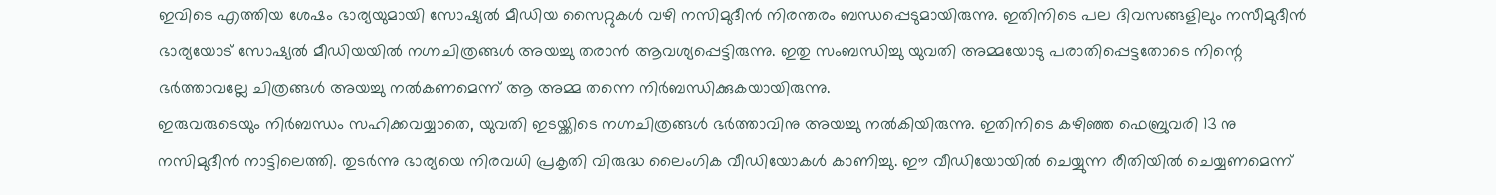ഇവിടെ എത്തിയ ശേഷം ഭാര്യയുമായി സോഷ്യൽ മീഡിയ സൈറ്റുകൾ വഴി നസിമുദീൻ നിരന്തരം ബന്ധപ്പെടുമായിരുന്നു. ഇതിനിടെ പല ദിവസങ്ങളിലും നസീമുദീൻ ഭാര്യയോട് സോഷ്യൽ മീഡിയയിൽ നഗ്നചിത്രങ്ങൾ അയച്ചു തരാൻ ആവശ്യപ്പെട്ടിരുന്നു. ഇതു സംബന്ധിച്ചു യുവതി അമ്മയോടു പരാതിപ്പെട്ടതോടെ നിന്റെ ഭർത്താവല്ലേ ചിത്രങ്ങൾ അയച്ചു നൽകണമെന്ന് ആ അമ്മ തന്നെ നിർബന്ധിക്കുകയായിരുന്നു.
ഇരുവരുടെയും നിർബന്ധം സഹിക്കവയ്യാതെ, യുവതി ഇടയ്ക്കിടെ നഗ്നചിത്രങ്ങൾ ഭർത്താവിനു അയച്ചു നൽകിയിരുന്നു. ഇതിനിടെ കഴിഞ്ഞ ഫെബ്രുവരി 13 നു നസിമുദീൻ നാട്ടിലെത്തി. തുടർന്നു ഭാര്യയെ നിരവധി പ്രകൃതി വിരുദ്ധ ലൈംഗിക വീഡിയോകൾ കാണിച്ചു. ഈ വീഡിയോയിൽ ചെയ്യുന്ന രീതിയിൽ ചെയ്യണമെന്ന്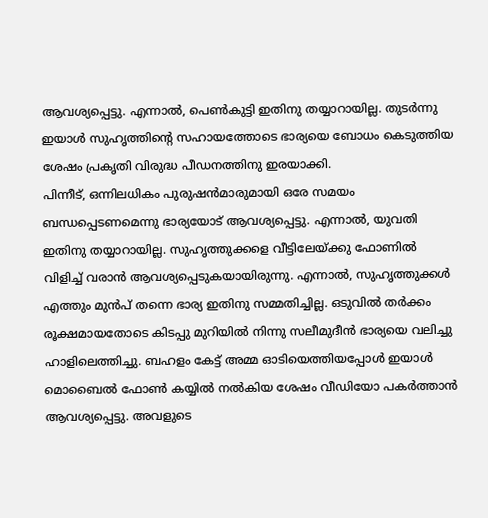ആവശ്യപ്പെട്ടു. എന്നാൽ, പെൺകുട്ടി ഇതിനു തയ്യാറായില്ല. തുടർന്നു ഇയാൾ സുഹൃത്തിന്റെ സഹായത്തോടെ ഭാര്യയെ ബോധം കെടുത്തിയ ശേഷം പ്രകൃതി വിരുദ്ധ പീഡനത്തിനു ഇരയാക്കി.
പിന്നീട്, ഒന്നിലധികം പുരുഷൻമാരുമായി ഒരേ സമയം ബന്ധപ്പെടണമെന്നു ഭാര്യയോട് ആവശ്യപ്പെട്ടു. എന്നാൽ, യുവതി ഇതിനു തയ്യാറായില്ല. സുഹൃത്തുക്കളെ വീട്ടിലേയ്ക്കു ഫോണിൽ വിളിച്ച് വരാൻ ആവശ്യപ്പെടുകയായിരുന്നു. എന്നാൽ, സുഹൃത്തുക്കൾ എത്തും മുൻപ് തന്നെ ഭാര്യ ഇതിനു സമ്മതിച്ചില്ല. ഒടുവിൽ തർക്കം രൂക്ഷമായതോടെ കിടപ്പു മുറിയിൽ നിന്നു സലീമുദീൻ ഭാര്യയെ വലിച്ചു ഹാളിലെത്തിച്ചു. ബഹളം കേട്ട് അമ്മ ഓടിയെത്തിയപ്പോൾ ഇയാൾ മൊബൈൽ ഫോൺ കയ്യിൽ നൽകിയ ശേഷം വീഡിയോ പകർത്താൻ ആവശ്യപ്പെട്ടു. അവളുടെ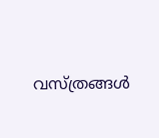വസ്ത്രങ്ങൾ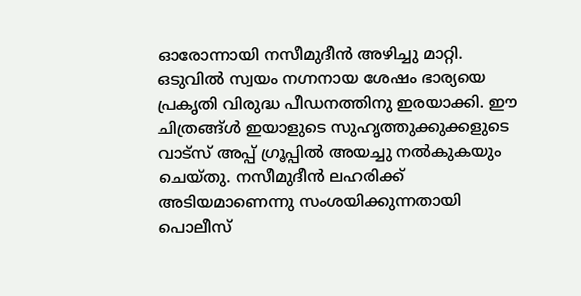ഓരോന്നായി നസീമുദീൻ അഴിച്ചു മാറ്റി. ഒടുവിൽ സ്വയം നഗ്നനായ ശേഷം ഭാര്യയെ പ്രകൃതി വിരുദ്ധ പീഡനത്തിനു ഇരയാക്കി. ഈ ചിത്രങ്ങ്ൾ ഇയാളുടെ സുഹൃത്തുക്കുക്കളുടെ വാട്‌സ് അപ്പ് ഗ്രൂപ്പിൽ അയച്ചു നൽകുകയും ചെയ്തു. നസീമുദീൻ ലഹരിക്ക് അടിയമാണെന്നു സംശയിക്കുന്നതായി പൊലീസ്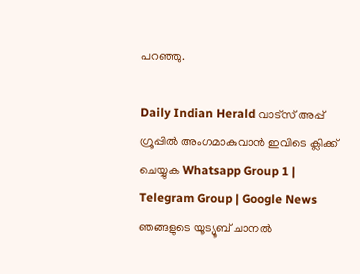പറഞ്ഞു.

Daily Indian Herald വാട്സ് അപ്പ് ഗ്രൂപ്പിൽ അംഗമാകുവാൻ ഇവിടെ ക്ലിക്ക് ചെയ്യുക Whatsapp Group 1 | Telegram Group | Google News ഞങ്ങളുടെ യൂട്യൂബ് ചാനൽ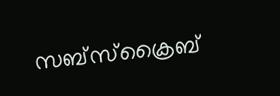സബ്സ്ക്രൈബ്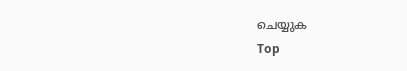ചെയ്യുക
Top